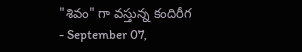"శివం" గా వస్తున్న కందిరీగ
- September 07,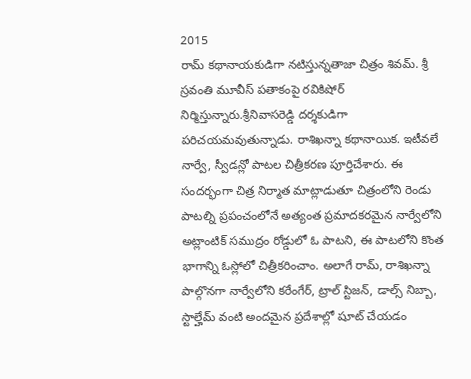2015
రామ్ కథానాయకుడిగా నటిస్తున్నతాజా చిత్రం శివమ్. శ్రీ స్రవంతి మూవీస్ పతాకంపై రవికిషోర్ నిర్మిస్తున్నారు.శ్రీనివాసరెడ్డి దర్శకుడిగా పరిచయమవుతున్నాడు. రాశిఖన్నా కథానాయిక. ఇటీవలే నార్వే, స్వీడన్లో పాటల చిత్రీకరణ పూర్తిచేశారు. ఈ సందర్భంగా చిత్ర నిర్మాత మాట్లాడుతూ చిత్రంలోని రెండు పాటల్ని ప్రపంచంలోనే అత్యంత ప్రమాదకరమైన నార్వేలోని అట్లాంటిక్ సముద్రం రోడ్డులో ఓ పాటని, ఈ పాటలోని కొంత భాగాన్ని ఓస్లోలో చిత్రీకరించాం. అలాగే రామ్, రాశిఖన్నా పాల్గొనగా నార్వేలోని కరేంగేర్, ట్రాల్ స్టిజన్, డాల్స్ నిబ్బా, స్టాల్హేమ్ వంటి అందమైన ప్రదేశాల్లో షూట్ చేయడం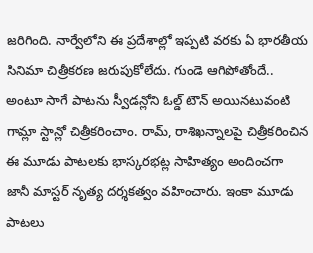జరిగింది. నార్వేలోని ఈ ప్రదేశాల్లో ఇప్పటి వరకు ఏ భారతీయ సినిమా చిత్రీకరణ జరుపుకోలేదు. గుండె ఆగిపోతోందే.. అంటూ సాగే పాటను స్వీడన్లోని ఓల్డ్ టౌన్ అయినటువంటి గామ్లా స్టాన్లో చిత్రీకరించాం. రామ్, రాశిఖన్నాలపై చిత్రీకరించిన ఈ మూడు పాటలకు భాస్కరభట్ల సాహిత్యం అందించగా జానీ మాస్టర్ నృత్య దర్శకత్వం వహించారు. ఇంకా మూడు పాటలు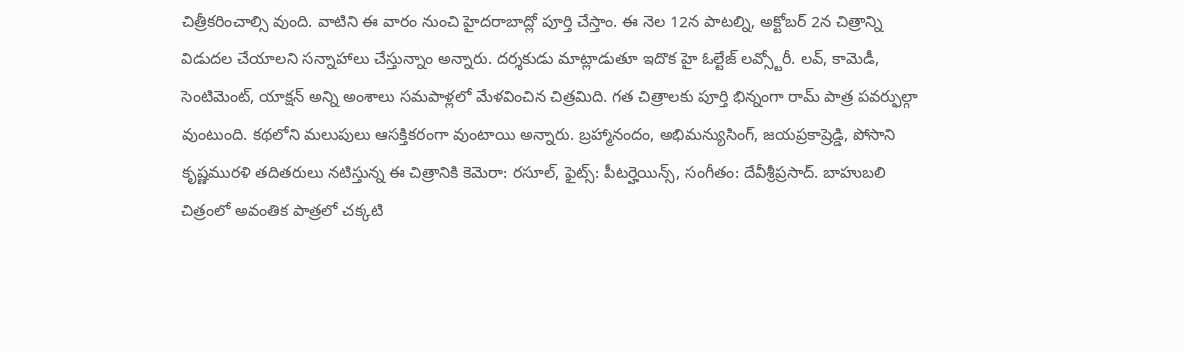చిత్రీకరించాల్సి వుంది. వాటిని ఈ వారం నుంచి హైదరాబాద్లో పూర్తి చేస్తాం. ఈ నెల 12న పాటల్ని, అక్టోబర్ 2న చిత్రాన్ని విడుదల చేయాలని సన్నాహాలు చేస్తున్నాం అన్నారు. దర్శకుడు మాట్లాడుతూ ఇదొక హై ఓల్టేజ్ లవ్స్టోరీ. లవ్, కామెడీ, సెంటిమెంట్, యాక్షన్ అన్ని అంశాలు సమపాళ్లలో మేళవించిన చిత్రమిది. గత చిత్రాలకు పూర్తి భిన్నంగా రామ్ పాత్ర పవర్ఫుల్గా వుంటుంది. కథలోని మలుపులు ఆసక్తికరంగా వుంటాయి అన్నారు. బ్రహ్మానందం, అభిమన్యుసింగ్, జయప్రకాష్రెడ్డి, పోసాని కృష్ణమురళి తదితరులు నటిస్తున్న ఈ చిత్రానికి కెమెరా: రసూల్, ఫైట్స్: పీటర్హెయిన్స్, సంగీతం: దేవీశ్రీప్రసాద్. బాహుబలి చిత్రంలో అవంతిక పాత్రలో చక్కటి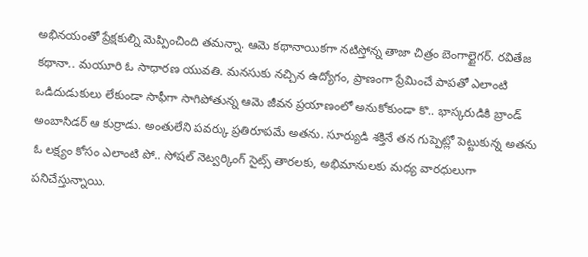అభినయంతో ప్రేక్షకుల్ని మెప్పించింది తమన్నా. ఆమె కథానాయికగా నటిస్తోన్న తాజా చిత్రం బెంగాల్టైగర్. రవితేజ కథానా.. మయూరి ఓ సాధారణ యువతి. మనసుకు నచ్చిన ఉద్యోగం, ప్రాణంగా ప్రేమించే పాపతో ఎలాంటి ఒడిదుడుకులు లేకుండా సాఫీగా సాగిపోతున్న ఆమె జీవన ప్రయాణంలో అనుకోకుండా కొ.. భాస్కరుడికి బ్రాండ్ అంబాసిడర్ ఆ కుర్రాడు. అంతులేని పవర్కు ప్రతిరూపమే అతను. సూర్యుడి శక్తినే తన గుప్పెట్లో పెట్టుకున్న అతను ఓ లక్ష్యం కోసం ఎలాంటి పో.. సోషల్ నెట్వర్కింగ్ సైట్స్ తారలకు, అభిమానులకు మధ్య వారధులుగా పనిచేస్తున్నాయి.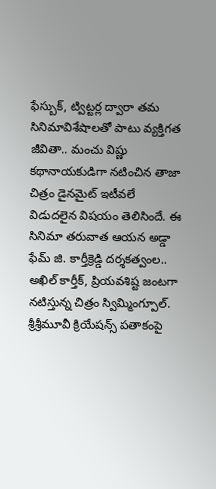ఫేస్బుక్, ట్విట్టర్ల ద్వారా తమ సినిమావిశేషాలతో పాటు వ్యక్తిగత జీవితా.. మంచు విష్ణు కథానాయకుడిగా నటించిన తాజా చిత్రం డైనమైట్ ఇటీవలే విడుదలైన విషయం తెలిసిందే. ఈ సినిమా తరువాత ఆయన అడ్డా ఫేమ్ జి. కార్తీక్రెడ్డి దర్శకత్వంల.. అఖిల్ కార్తీక్, ప్రియవశిష్ట జంటగా నటిస్తున్న చిత్రం స్విమ్మింగ్పూల్. శ్రీశ్రీమూవీ క్రియేషన్స్ పతాకంపై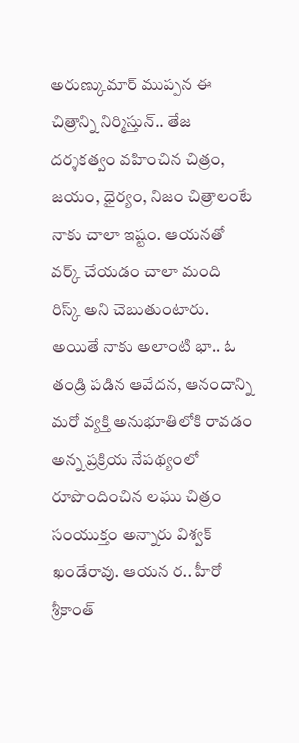అరుణ్కుమార్ ముప్పన ఈ చిత్రాన్ని నిర్మిస్తున్.. తేజ దర్శకత్వం వహించిన చిత్రం, జయం, ధైర్యం, నిజం చిత్రాలంటే నాకు చాలా ఇష్టం. ఆయనతో వర్క్ చేయడం చాలా మంది రిస్క్ అని చెబుతుంటారు. అయితే నాకు అలాంటి భా.. ఓ తండ్రి పడిన ఆవేదన, ఆనందాన్ని మరో వ్యక్తి అనుభూతిలోకి రావడం అన్న ప్రక్రియ నేపథ్యంలో రూపొందించిన లఘు చిత్రం సంయుక్తం అన్నారు విశ్వక్ ఖండేరావు. ఆయన ర.. హీరో శ్రీకాంత్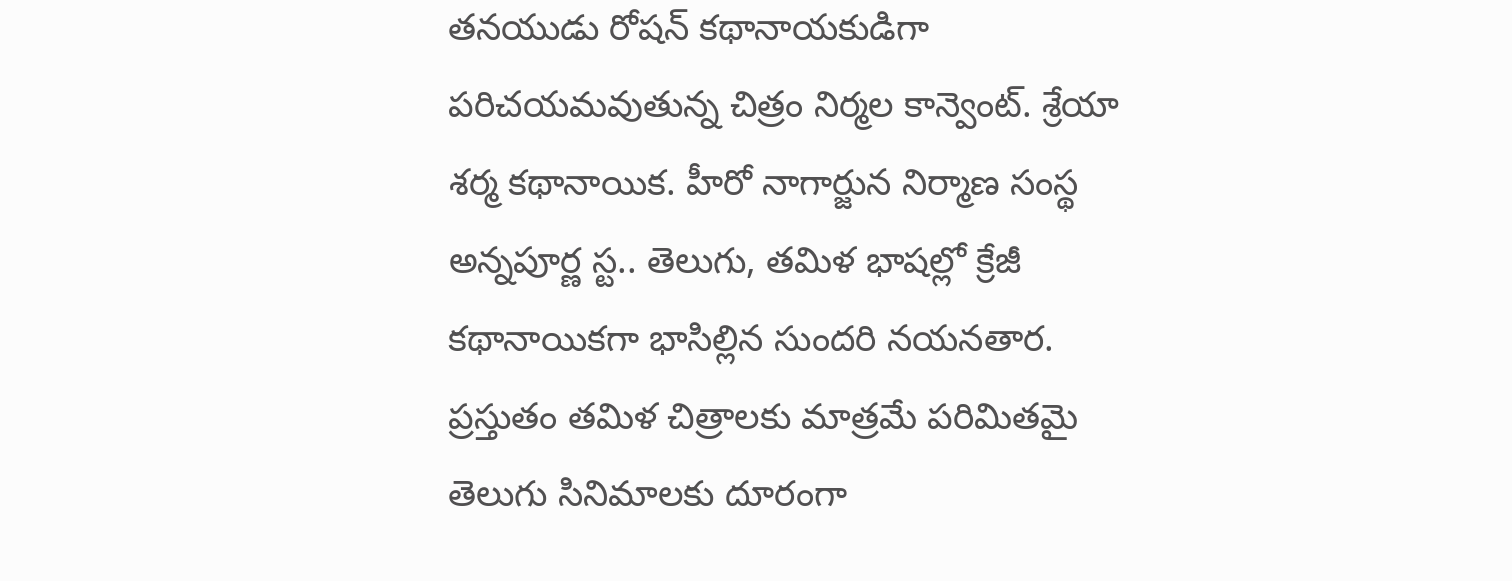తనయుడు రోషన్ కథానాయకుడిగా పరిచయమవుతున్న చిత్రం నిర్మల కాన్వెంట్. శ్రేయా శర్మ కథానాయిక. హీరో నాగార్జున నిర్మాణ సంస్థ అన్నపూర్ణ స్ట.. తెలుగు, తమిళ భాషల్లో క్రేజీ కథానాయికగా భాసిల్లిన సుందరి నయనతార. ప్రస్తుతం తమిళ చిత్రాలకు మాత్రమే పరిమితమై తెలుగు సినిమాలకు దూరంగా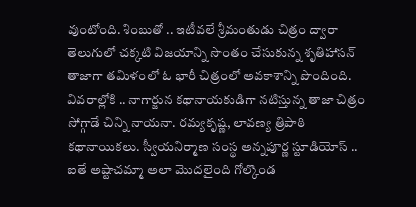వుంటోంది. శింబుతో .. ఇటీవలే శ్రీమంతుడు చిత్రం ద్వారా తెలుగులో చక్కటి విజయాన్ని సొంతం చేసుకున్న శృతిహాసన్ తాజాగా తమిళంలో ఓ భారీ చిత్రంలో అవకాశాన్ని పొందింది. వివరాల్లోకి .. నాగార్జున కథానాయకుడిగా నటిస్తున్న తాజా చిత్రం సోగ్గాడే చిన్ని నాయనా. రమ్యకృష్ణ, లావణ్య త్రిపాఠి కథానాయికలు. స్వీయనిర్మాణ సంస్థ అన్నపూర్ణ స్టూడియోస్ .. ఐతే అష్టాచమ్మా అలా మొదలైంది గోల్కొండ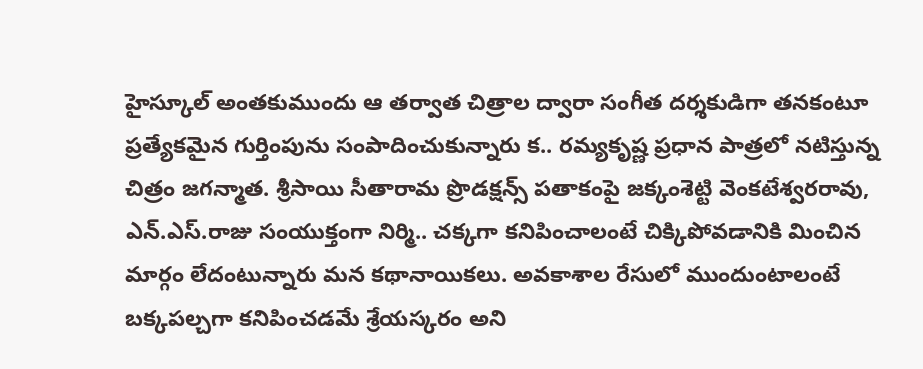హైస్కూల్ అంతకుముందు ఆ తర్వాత చిత్రాల ద్వారా సంగీత దర్శకుడిగా తనకంటూ ప్రత్యేకమైన గుర్తింపును సంపాదించుకున్నారు క.. రమ్యకృష్ణ ప్రధాన పాత్రలో నటిస్తున్న చిత్రం జగన్మాత. శ్రీసాయి సీతారామ ప్రొడక్షన్స్ పతాకంపై జక్కంశెట్టి వెంకటేశ్వరరావు, ఎన్.ఎస్.రాజు సంయుక్తంగా నిర్మి.. చక్కగా కనిపించాలంటే చిక్కిపోవడానికి మించిన మార్గం లేదంటున్నారు మన కథానాయికలు. అవకాశాల రేసులో ముందుంటాలంటే బక్కపల్చగా కనిపించడమే శ్రేయస్కరం అని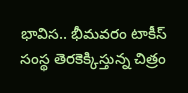భావిస.. భీమవరం టాకీస్ సంస్థ తెరకెక్కిస్తున్న చిత్రం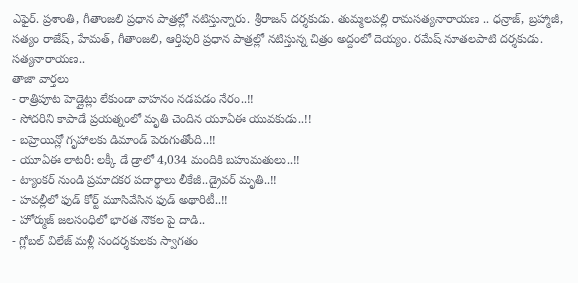ఎఫైర్. ప్రశాంతి, గీతాంజలి ప్రధాన పాత్రల్లో నటిస్తున్నారు. శ్రీరాజన్ దర్శకుడు. తుమ్మలపల్లి రామసత్యనారాయణ .. ధన్రాజ్, బ్రహ్మాజీ, సత్యం రాజేష్, హేమత్, గీతాంజలి, ఆర్తిపురి ప్రధాన పాత్రల్లో నటిస్తున్న చిత్రం అద్దంలో దెయ్యం. రమేష్ నూతలపాటి దర్శకుడు. సత్యనారాయణ..
తాజా వార్తలు
- రాత్రిపూట హెడ్లైట్లు లేకుండా వాహనం నడపడం నేరం..!!
- సోదరిని కాపాడే ప్రయత్నంలో మృతి చెందిన యూఏఈ యువకుడు..!!
- బహ్రెయిన్లో గృహాలకు డిమాండ్ పెరుగుతోంది..!!
- యూఏఈ లాటరీ: లక్కీ డే డ్రాలో 4,034 మందికి బహుమతులు..!!
- ట్యాంకర్ నుండి ప్రమాదకర పదార్థాలు లీకేజీ..డ్రైవర్ మృతి..!!
- హవల్లీలో ఫుడ్ కోర్ట్ మూసివేసిన ఫుడ్ అథారిటీ..!!
- హోర్ముజ్ జలసంధిలో భారత నౌకల పై దాడి..
- గ్లోబల్ విలేజ్ మళ్లీ సందర్శకులకు స్వాగతం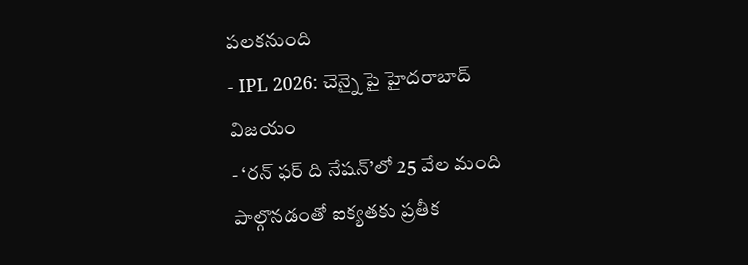పలకనుంది
- IPL 2026: చెన్నై పై హైదరాబాద్ విజయం
- ‘రన్ ఫర్ ది నేషన్’లో 25 వేల మంది పాల్గొనడంతో ఐక్యతకు ప్రతీక